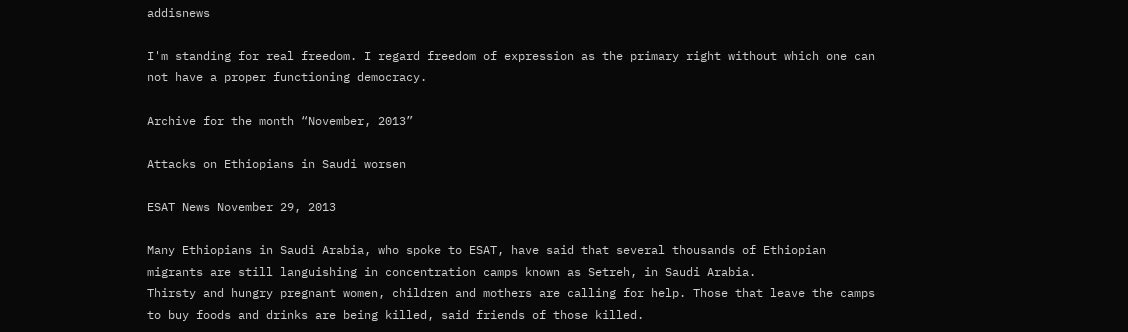addisnews

I'm standing for real freedom. I regard freedom of expression as the primary right without which one can not have a proper functioning democracy.

Archive for the month “November, 2013”

Attacks on Ethiopians in Saudi worsen

ESAT News November 29, 2013

Many Ethiopians in Saudi Arabia, who spoke to ESAT, have said that several thousands of Ethiopian migrants are still languishing in concentration camps known as Setreh, in Saudi Arabia.
Thirsty and hungry pregnant women, children and mothers are calling for help. Those that leave the camps to buy foods and drinks are being killed, said friends of those killed.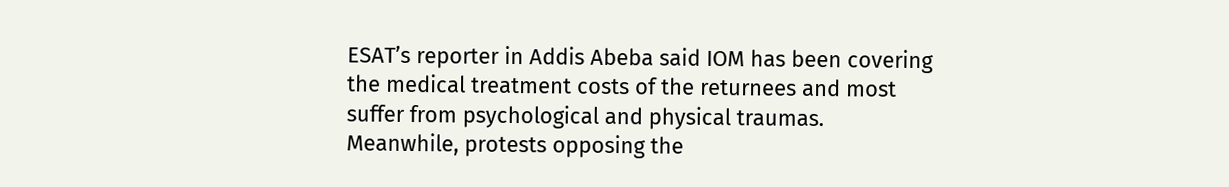ESAT’s reporter in Addis Abeba said IOM has been covering the medical treatment costs of the returnees and most suffer from psychological and physical traumas.
Meanwhile, protests opposing the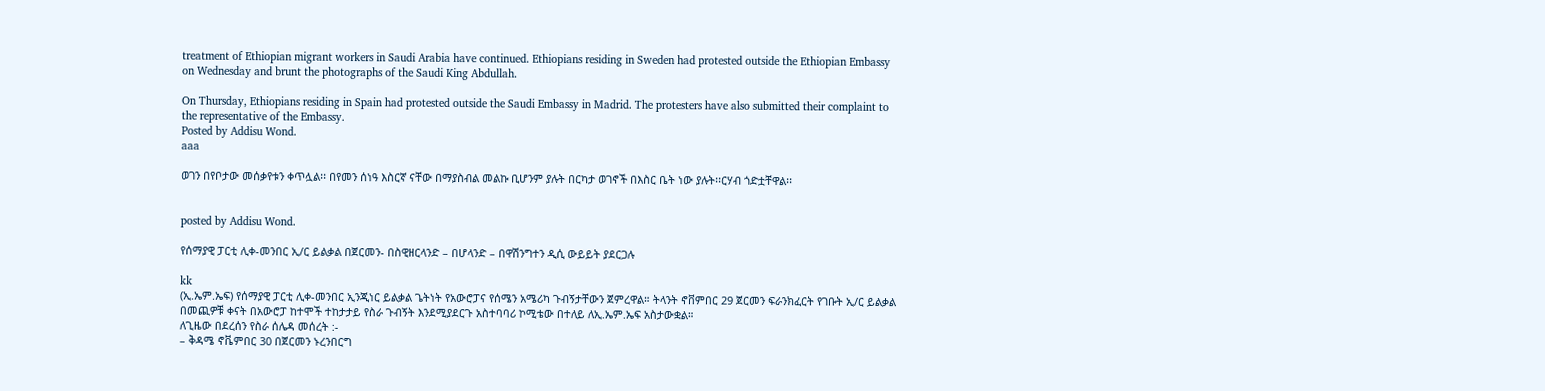treatment of Ethiopian migrant workers in Saudi Arabia have continued. Ethiopians residing in Sweden had protested outside the Ethiopian Embassy on Wednesday and brunt the photographs of the Saudi King Abdullah.

On Thursday, Ethiopians residing in Spain had protested outside the Saudi Embassy in Madrid. The protesters have also submitted their complaint to the representative of the Embassy.
Posted by Addisu Wond.
aaa

ወገን በየቦታው መሰቃየቱን ቀጥሏል፡፡ በየመን ሰነዓ እስርኛ ናቸው በማያስብል መልኩ ቢሆንም ያሉት በርካታ ወገኖች በእስር ቤት ነው ያሉት፡፡ርሃብ ጎድቷቸዋል፡፡


posted by Addisu Wond.

የሰማያዊ ፓርቲ ሊቀ-መንበር ኢ/ር ይልቃል በጀርመን- በስዊዘርላንድ – በሆላንድ – በዋሽንግተን ዲሲ ውይይት ያደርጋሉ

kk
(ኢ.ኤም.ኤፍ) የሰማያዊ ፓርቲ ሊቀ-መንበር ኢንጂነር ይልቃል ጌትነት የአውሮፓና የሰሜን አሜሪካ ጉብኝታቸውን ጀምረዋል። ትላንት ኖቨምበር 29 ጀርመን ፍራንክፈርት የገቡት ኢ/ር ይልቃል በመጪዎቹ ቀናት በአውሮፓ ከተሞች ተከታታይ የስራ ጉብኝት እንደሚያደርጉ አስተባባሪ ኮሚቴው በተለይ ለኢ.ኤም.ኤፍ አስታውቋል።
ለጊዜው በደረሰን የስራ ሰሌዳ መሰረት :-
– ቅዳሜ ኖቬምበር 30 በጀርመን ኑረንበርግ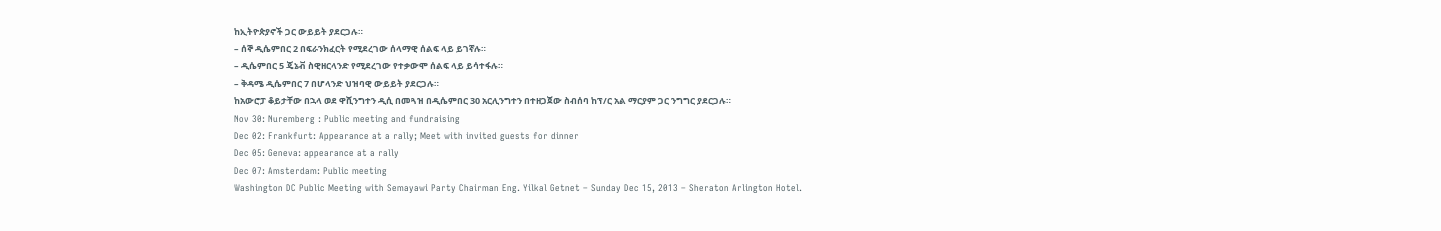ከኢትዮጵያኖች ጋር ውይይት ያደርጋሉ።
– ሰኞ ዲሴምበር 2 በፍራንክፈርት የሚደረገው ሰላማዊ ሰልፍ ላይ ይገኛሉ።
– ዲሴምበር 5 ጄኔቭ ስዊዘርላንድ የሚደረገው የተቃውሞ ሰልፍ ላይ ይሳተፋሉ።
– ቅዳሜ ዲሴምበር 7 በሆላንድ ህዝባዊ ውይይት ያደርጋሉ።
ከአውሮፓ ቆይታቸው በኋላ ወደ ዋሺንግተን ዲሲ በመጓዝ በዲሴምበር 30 አርሊንግተን በተዘጋጀው ስብሰባ ከፕ/ር አል ማርያም ጋር ንግግር ያደርጋሉ።
Nov 30: Nuremberg : Public meeting and fundraising
Dec 02: Frankfurt: Appearance at a rally; Meet with invited guests for dinner
Dec 05: Geneva: appearance at a rally
Dec 07: Amsterdam: Public meeting
Washington DC Public Meeting with Semayawi Party Chairman Eng. Yilkal Getnet – Sunday Dec 15, 2013 – Sheraton Arlington Hotel.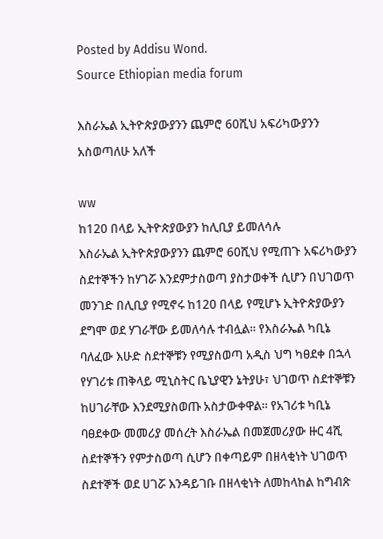Posted by Addisu Wond.
Source Ethiopian media forum

እስራኤል ኢትዮጵያውያንን ጨምሮ 60ሺህ አፍሪካውያንን አስወጣለሁ አለች

ww
ከ120 በላይ ኢትዮጵያውያን ከሊቢያ ይመለሳሉ
እስራኤል ኢትዮጵያውያንን ጨምሮ 60ሺህ የሚጠጉ አፍሪካውያን ስደተኞችን ከሃገሯ እንደምታስወጣ ያስታወቀች ሲሆን በህገወጥ መንገድ በሊቢያ የሚኖሩ ከ120 በላይ የሚሆኑ ኢትዮጵያውያን ደግሞ ወደ ሃገራቸው ይመለሳሉ ተብሏል፡፡ የእስራኤል ካቢኔ ባለፈው እሁድ ስደተኞቹን የሚያስወጣ አዲስ ህግ ካፀደቀ በኋላ የሃገሪቱ ጠቅላይ ሚኒስትር ቤኒያዊን ኔትያሁ፣ ህገወጥ ስደተኞቹን ከሀገራቸው እንደሚያስወጡ አስታውቀዋል፡፡ የአገሪቱ ካቢኔ ባፀደቀው መመሪያ መሰረት እስራኤል በመጀመሪያው ዙር 4ሺ ስደተኞችን የምታስወጣ ሲሆን በቀጣይም በዘላቂነት ህገወጥ ስደተኞች ወደ ሀገሯ እንዳይገቡ በዘላቂነት ለመከላከል ከግብጽ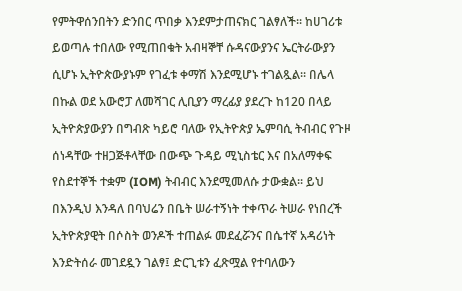የምትዋሰንበትን ድንበር ጥበቃ እንደምታጠናክር ገልፃለች፡፡ ከሀገሪቱ ይወጣሉ ተበለው የሚጠበቁት አብዛኞቸ ሱዳናውያንና ኤርትራውያን ሲሆኑ ኢትዮጵውያኑም የገፈቱ ቀማሽ እንደሚሆኑ ተገልጿል፡፡ በሌላ በኩል ወደ አውሮፓ ለመሻገር ሊቢያን ማረፊያ ያደረጉ ከ120 በላይ ኢትዮጵያውያን በግብጽ ካይሮ ባለው የኢትዮጵያ ኤምባሲ ትብብር የጉዞ ሰነዳቸው ተዘጋጅቶላቸው በውጭ ጉዳይ ሚኒስቴር እና በአለማቀፍ የስደተኞች ተቋም (IOM) ትብብር እንደሚመለሱ ታውቋል፡፡ ይህ በእንዲህ እንዳለ በባህሬን በቤት ሠራተኝነት ተቀጥራ ትሠራ የነበረች ኢትዮጵያዊት በሶስት ወንዶች ተጠልፉ መደፈሯንና በሴተኛ አዳሪነት እንድትሰራ መገደዷን ገልፃ፤ ድርጊቱን ፈጽሟል የተባለውን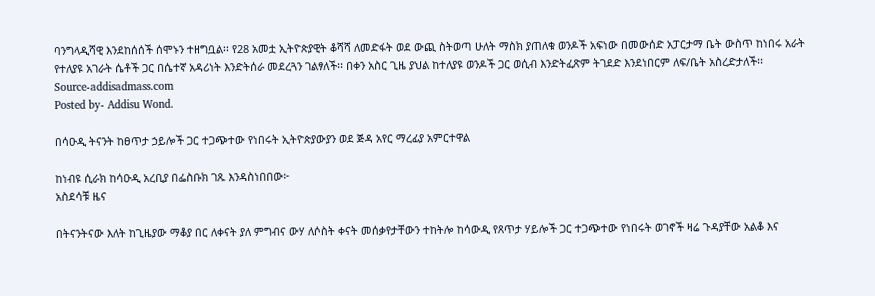ባንግላዲሻዊ እንደከሰሰች ሰሞኑን ተዘግቧል፡፡ የ28 አመቷ ኢትዮጵያዊት ቆሻሻ ለመድፋት ወደ ውጪ ስትወጣ ሁለት ማስክ ያጠለቁ ወንዶች አፍነው በመውሰድ አፓርታማ ቤት ውስጥ ከነበሩ አራት የተለያዩ አገራት ሴቶች ጋር በሴተኛ አዳሪነት እንድትሰራ መደረጓን ገልፃለች፡፡ በቀን አስር ጊዜ ያህል ከተለያዩ ወንዶች ጋር ወሲብ እንድትፈጽም ትገደድ እንደነበርም ለፍ/ቤት አስረድታለች፡፡
Source-addisadmass.com
Posted by- Addisu Wond.

በሳዑዲ ትናንት ከፀጥታ ኃይሎች ጋር ተጋጭተው የነበሩት ኢትዮጵያውያን ወደ ጅዳ አየር ማረፊያ አምርተዋል

ከነብዩ ሲራክ ከሳዑዲ አረቢያ በፌስቡክ ገጹ እንዳስነበበው፦
አስደሳቹ ዜና

በትናንትናው እለት ከጊዜያው ማቆያ በር ለቀናት ያለ ምግብና ውሃ ለሶስት ቀናት መሰቃየታቸውን ተከትሎ ከሳውዲ የጸጥታ ሃይሎች ጋር ተጋጭተው የነበሩት ወገኖች ዛሬ ጉዳያቸው አልቆ እና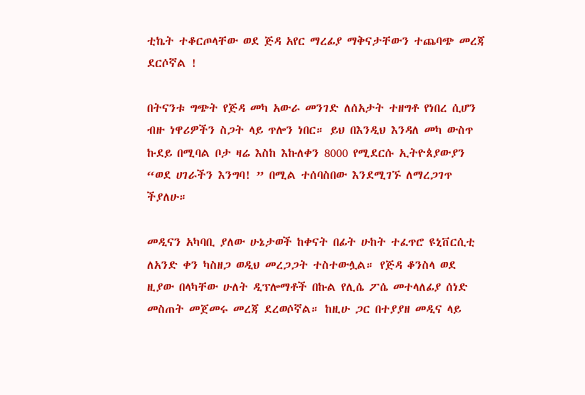ቲኬት ተቆርጦላቸው ወደ ጅዳ አየር ማረፊያ ማቅናታቸውን ተጨባጭ መረጃ ደርሶኛል !

በትናንቱ ግጭት የጅዳ መካ አውራ መንገድ ለሰአታት ተዘግቶ የነበረ ሲሆን ብዙ ነዋሪዎችን ስጋት ላይ ጥሎን ነበር። ይህ በእንዲህ እንዳለ መካ ውስጥ ኩደይ በሚባል ቦታ ዛሬ እስከ እኩለቀን 8000 የሚደርሱ ኢትዮጰያውያን “ወደ ሀገራችን እንግባ! ” በሚል ተሰባስበው እንደሚገኙ ለማረጋገጥ ችያለሁ።

መዲናን አካባቢ ያለው ሁኔታወች ከቀናት በፊት ሁከት ተፈጥሮ ዩኒቨርሲቲ ለአንድ ቀን ካስዘጋ ወዲህ መረጋጋት ተስተውሏል። የጅዳ ቆንስላ ወደ ዚያው በላካቸው ሁለት ዲፕሎማቶች በኩል የሊሴ ፖሴ መተላለፊያ ሰነድ መስጠት መጀመሩ መረጃ ደረወሶኛል። ከዚሁ ጋር በተያያዘ መዲና ላይ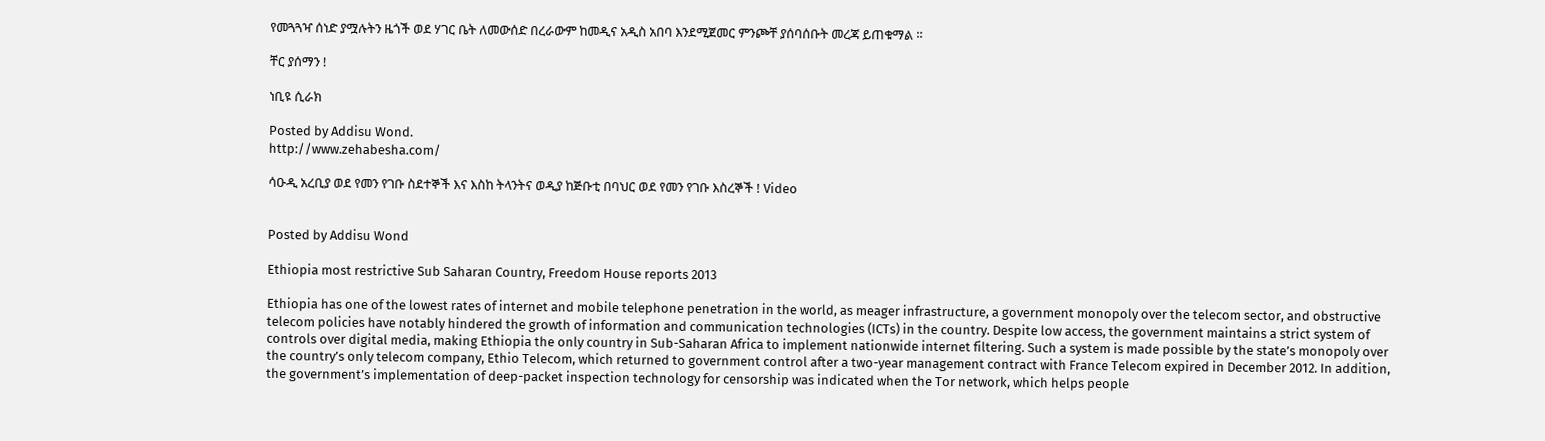የመጓጓዣ ሰነድ ያሟሉትን ዜጎች ወደ ሃገር ቤት ለመውሰድ በረራውም ከመዲና አዲስ አበባ እንደሚጀመር ምንጮቸ ያሰባሰቡት መረጃ ይጠቁማል ።

ቸር ያሰማን !

ነቢዩ ሲራክ

Posted by Addisu Wond.
http://www.zehabesha.com/

ሳዑዲ አረቢያ ወደ የመን የገቡ ስደተኞች እና እስከ ትላንትና ወዲያ ከጅቡቲ በባህር ወደ የመን የገቡ እስረኞች ! Video


Posted by Addisu Wond

Ethiopia most restrictive Sub Saharan Country, Freedom House reports 2013

Ethiopia has one of the lowest rates of internet and mobile telephone penetration in the world, as meager infrastructure, a government monopoly over the telecom sector, and obstructive telecom policies have notably hindered the growth of information and communication technologies (ICTs) in the country. Despite low access, the government maintains a strict system of controls over digital media, making Ethiopia the only country in Sub-Saharan Africa to implement nationwide internet filtering. Such a system is made possible by the state’s monopoly over the country’s only telecom company, Ethio Telecom, which returned to government control after a two-year management contract with France Telecom expired in December 2012. In addition, the government’s implementation of deep-packet inspection technology for censorship was indicated when the Tor network, which helps people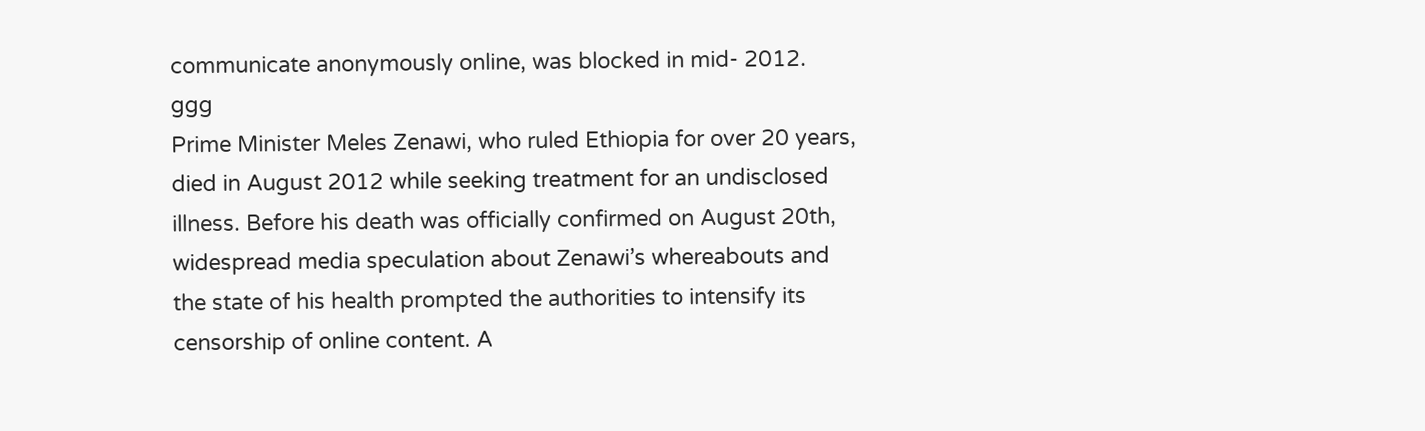communicate anonymously online, was blocked in mid- 2012.
ggg
Prime Minister Meles Zenawi, who ruled Ethiopia for over 20 years, died in August 2012 while seeking treatment for an undisclosed illness. Before his death was officially confirmed on August 20th, widespread media speculation about Zenawi’s whereabouts and the state of his health prompted the authorities to intensify its censorship of online content. A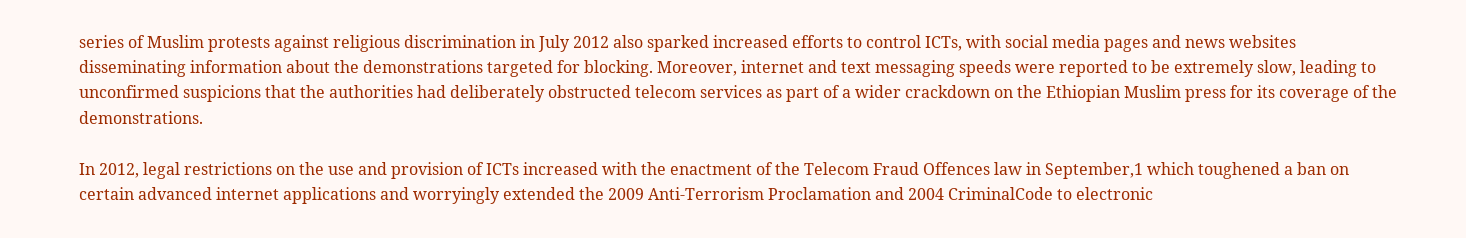series of Muslim protests against religious discrimination in July 2012 also sparked increased efforts to control ICTs, with social media pages and news websites disseminating information about the demonstrations targeted for blocking. Moreover, internet and text messaging speeds were reported to be extremely slow, leading to unconfirmed suspicions that the authorities had deliberately obstructed telecom services as part of a wider crackdown on the Ethiopian Muslim press for its coverage of the demonstrations.

In 2012, legal restrictions on the use and provision of ICTs increased with the enactment of the Telecom Fraud Offences law in September,1 which toughened a ban on certain advanced internet applications and worryingly extended the 2009 Anti-Terrorism Proclamation and 2004 CriminalCode to electronic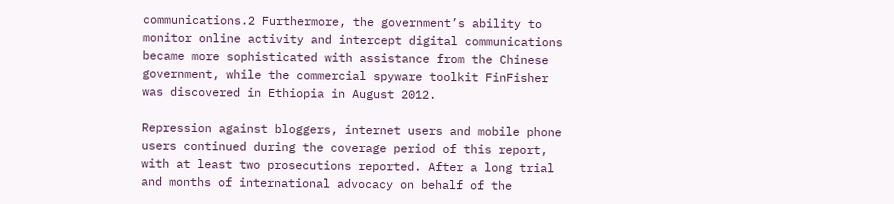communications.2 Furthermore, the government’s ability to monitor online activity and intercept digital communications became more sophisticated with assistance from the Chinese government, while the commercial spyware toolkit FinFisher was discovered in Ethiopia in August 2012.

Repression against bloggers, internet users and mobile phone users continued during the coverage period of this report, with at least two prosecutions reported. After a long trial and months of international advocacy on behalf of the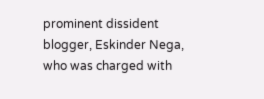prominent dissident blogger, Eskinder Nega, who was charged with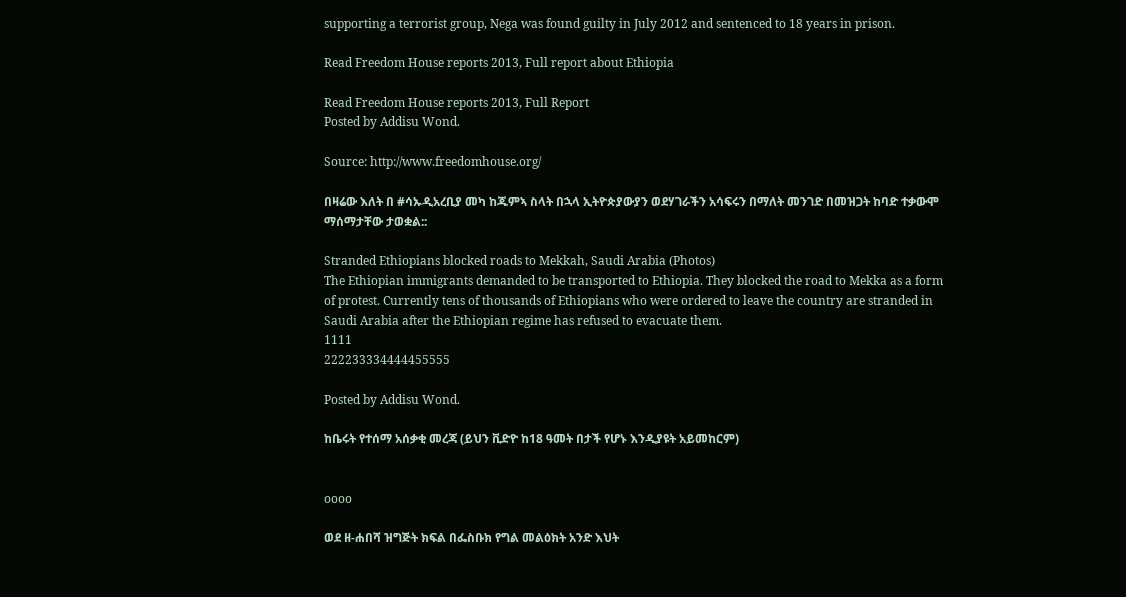supporting a terrorist group, Nega was found guilty in July 2012 and sentenced to 18 years in prison.

Read Freedom House reports 2013, Full report about Ethiopia

Read Freedom House reports 2013, Full Report
Posted by Addisu Wond.

Source: http://www.freedomhouse.org/

በዛሬው እለት በ #ሳኡዲአረቢያ መካ ከጁምኣ ስላት በኋላ ኢትዮጵያውያን ወደሃገራችን አሳፍሩን በማለት መንገድ በመዝጋት ከባድ ተቃውሞ ማሰማታቸው ታወቋል::

Stranded Ethiopians blocked roads to Mekkah, Saudi Arabia (Photos)
The Ethiopian immigrants demanded to be transported to Ethiopia. They blocked the road to Mekka as a form of protest. Currently tens of thousands of Ethiopians who were ordered to leave the country are stranded in Saudi Arabia after the Ethiopian regime has refused to evacuate them.
1111
222233334444455555

Posted by Addisu Wond.

ከቤሩት የተሰማ አሰቃቂ መረጃ (ይህን ቪድዮ ከ18 ዓመት በታች የሆኑ እንዲያዩት አይመከርም)


oooo

ወደ ዘ-ሐበሻ ዝግጅት ክፍል በፌስቡክ የግል መልዕክት አንድ እህት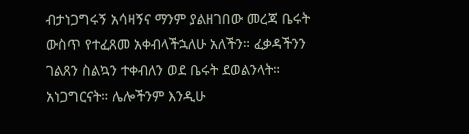ብታነጋግሩኝ አሳዛኝና ማንም ያልዘገበው መረጃ ቤሩት ውስጥ የተፈጸመ አቀብላችኋለሁ አለችን። ፈቃዳችንን ገልጸን ስልኳን ተቀብለን ወደ ቤሩት ደወልንላት። አነጋግርናት። ሌሎችንም እንዲሁ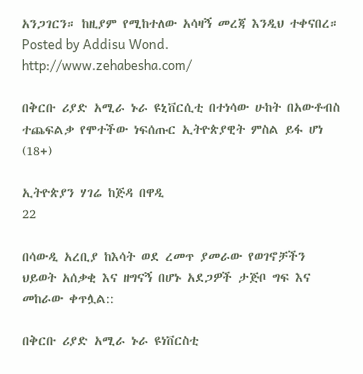አንጋገርን። ከዚያም የሚከተለው አሳዛኝ መረጃ እንዲህ ተቀናበረ።
Posted by Addisu Wond.
http://www.zehabesha.com/

በቅርቡ ሪያድ አሚራ ኑራ ዩኒቨርሲቲ በተነሳው ሁከት በአውቶብስ ተጨፍልቃ የሞተችው ነፍሰጡር ኢትዮጵያዊት ምስል ይፋ ሆነ (18+)

ኢትዮጵያን ሃገሬ ከጅዳ በዋዲ
22

በሳውዲ አረቢያ ከእሳት ወደ ረመጥ ያመራው የወገኖቻችን ህይወት አሰቃቂ እና ዘግናኝ በሆኑ አደጋዎች ታጅቦ ግፍ እና መከራው ቀጥሏል::

በቅርቡ ሪያድ አሚራ ኑራ ዩነቨርስቲ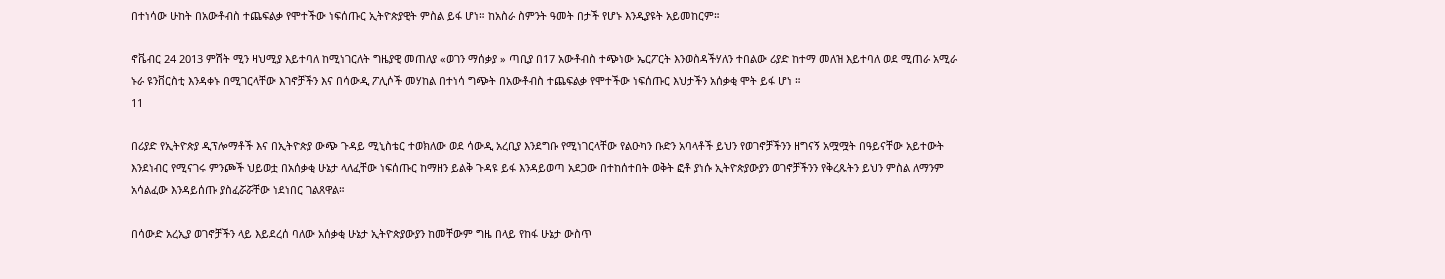በተነሳው ሁከት በአውቶብስ ተጨፍልቃ የሞተችው ነፍሰጡር ኢትዮጵያዊት ምስል ይፋ ሆነ። ከአስራ ስምንት ዓመት በታች የሆኑ እንዲያዩት አይመከርም።

ኖቬብር 24 2013 ምሽት ሚን ዛህሚያ እይተባለ ከሚነገርለት ግዜያዊ መጠለያ «ወገን ማሰቃያ » ጣቢያ በ17 አውቶብስ ተጭነው ኤርፖርት እንወስዳችሃለን ተበልው ሪያድ ከተማ መለዝ እይተባለ ወደ ሚጠራ አሚራ ኑራ ዩንቨርስቲ እንዳቀኑ በሚገርላቸው እገኖቻችን እና በሳውዲ ፖሊሶች መሃከል በተነሳ ግጭት በአውቶብስ ተጨፍልቃ የሞተችው ነፍሰጡር እህታችን አሰቃቂ ሞት ይፋ ሆነ ።
11

በሪያድ የኢትዮጵያ ዲፕሎማቶች እና በኢትዮጵያ ውጭ ጉዳይ ሚኒስቴር ተወክለው ወደ ሳውዲ አረቢያ እንደግቡ የሚነገርላቸው የልዑካን ቡድን አባላቶች ይህን የወገኖቻችንን ዘግናኝ አሟሟት በዓይናቸው አይተውት እንደነብር የሚናገሩ ምንጮች ህይወቷ በአሰቃቂ ሁኔታ ላለፈቸው ነፍሰጡር ከማዘን ይልቅ ጉዳዩ ይፋ እንዳይወጣ አደጋው በተከሰተበት ወቅት ፎቶ ያነሱ ኢትዮጵያውያን ወገኖቻችንን የቅረጹትን ይህን ምስል ለማንም አሳልፈው እንዳይሰጡ ያስፈሯሯቸው ነደነበር ገልጸዋል።

በሳውድ አረኢያ ወገኖቻችን ላይ እይደረሰ ባለው አሰቃቂ ሁኔታ ኢትዮጵያውያን ከመቸውም ግዜ በላይ የከፋ ሁኔታ ውስጥ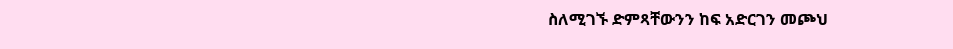ስለሚገኙ ድምጻቸውንን ከፍ አድርገን መጮህ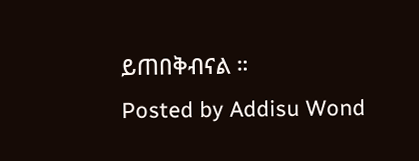ይጠበቅብናል ።
Posted by Addisu Wond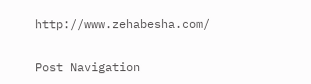http://www.zehabesha.com/

Post Navigation